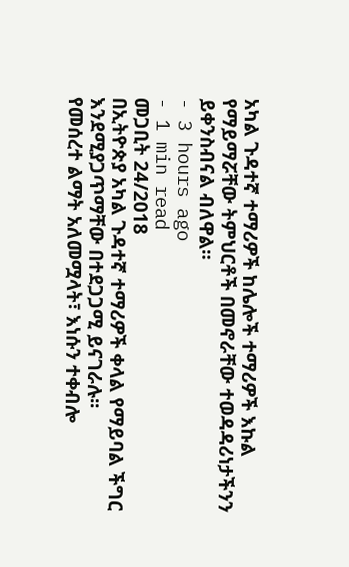አካል ጉዳተኛ ተማሪዎች ከሌሎች ተማሪዎች እኩል የማይማሯቸው ትምህርቶች በመኖራቸው ተወዳዳሪነታችንን ይቀንስብናል ብለዋል።
- 3 hours ago
- 1 min read
መጋቢት 24/2018
በኢትዮጵያ አካል ጉዳተኛ ተማሪዎች ቀላል የማይባል ችግር እንደሚያጋጥማቸው በተደጋጋሚ ይናገራሉ፡፡
የመሰረተ ልማት አለመሟላት፣ እነሱን ተቀብሎ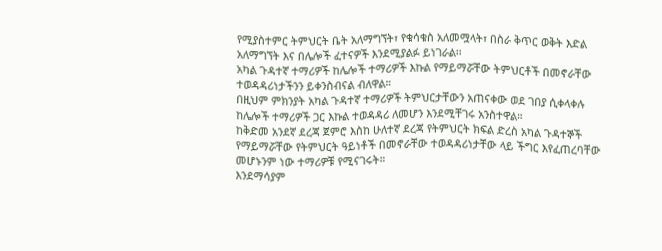የሚያስተምር ትምህርት ቤት አለማግኘት፣ የቁሳቁስ አለመሟላት፣ በስራ ቅጥር ወቅት እድል አለማግኘት እና በሌሎች ፈተናዎች እንደሚያልፉ ይነገራል፡፡
አካል ጉዳተኛ ተማሪዎች ከሌሎች ተማሪዎች እኩል የማይማሯቸው ትምህርቶች በመኖራቸው ተወዳዳሪነታችንን ይቀንስብናል ብለዋል።
በዚህም ምክንያት አካል ጉዳተኛ ተማሪዎች ትምህርታቸውን አጠናቀው ወደ ገበያ ሲቀላቀሉ ከሌሎች ተማሪዎች ጋር እኩል ተወዳዳሪ ለመሆን እንደሚቸገሩ አንስተዋል።
ከቅድመ አንደኛ ደረጃ ጀምሮ እስከ ሁለተኛ ደረጃ የትምህርት ክፍል ድረስ አካል ጉዳተኞች የማይማሯቸው የትምህርት ዓይነቶች በመኖራቸው ተወዳዳሪነታቸው ላይ ችግር እየፈጠረባቸው መሆኑንም ነው ተማሪዎቹ የሚናገሩት።
እንደማሳያም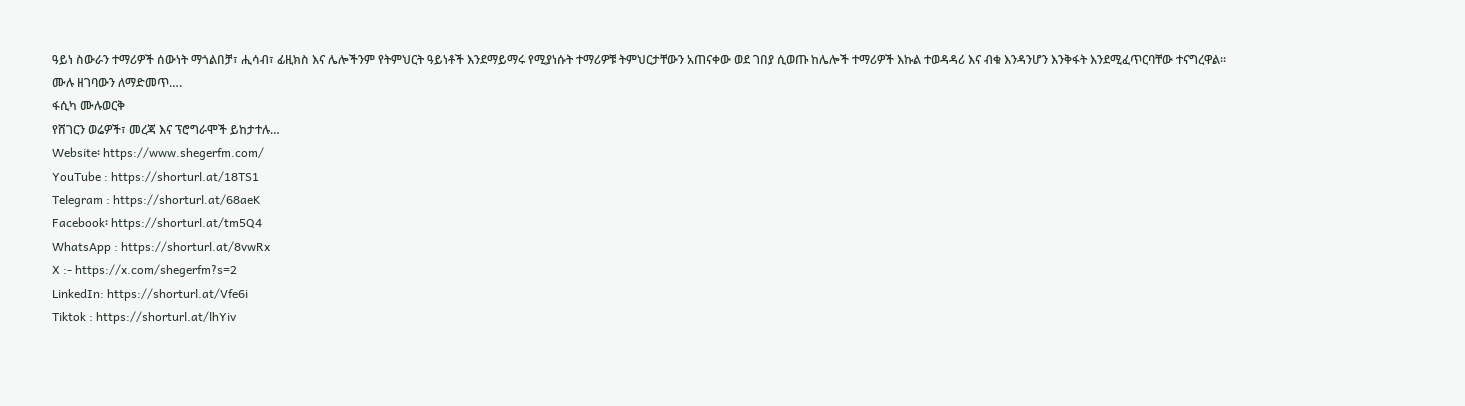ዓይነ ስውራን ተማሪዎች ሰውነት ማጎልበቻ፣ ሒሳብ፣ ፊዚክስ እና ሌሎችንም የትምህርት ዓይነቶች እንደማይማሩ የሚያነሱት ተማሪዎቹ ትምህርታቸውን አጠናቀው ወደ ገበያ ሲወጡ ከሌሎች ተማሪዎች እኩል ተወዳዳሪ እና ብቁ እንዳንሆን እንቅፋት እንደሚፈጥርባቸው ተናግረዋል።
ሙሉ ዘገባውን ለማድመጥ….
ፋሲካ ሙሉወርቅ
የሸገርን ወሬዎች፣ መረጃ እና ፕሮግራሞች ይከታተሉ…
Website፡ https://www.shegerfm.com/
YouTube : https://shorturl.at/18TS1
Telegram : https://shorturl.at/68aeK
Facebook፡ https://shorturl.at/tm5Q4
WhatsApp : https://shorturl.at/8vwRx
X :- https://x.com/shegerfm?s=2
LinkedIn: https://shorturl.at/Vfe6i
Tiktok : https://shorturl.at/lhYiv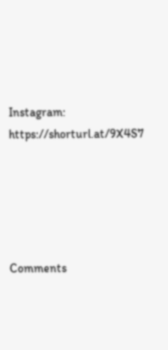Instagram: https://shorturl.at/9X4S7





Comments